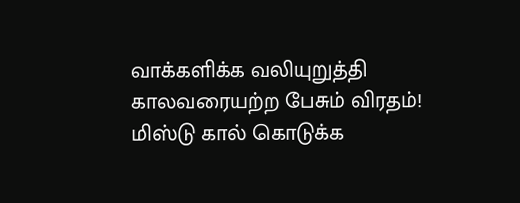வாக்களிக்க வலியுறுத்தி காலவரையற்ற பேசும் விரதம்! மிஸ்டு கால் கொடுக்க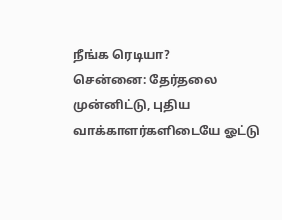நீங்க ரெடியா?
சென்னை: தேர்தலை முன்னிட்டு, புதிய வாக்காளர்களிடையே ஓட்டு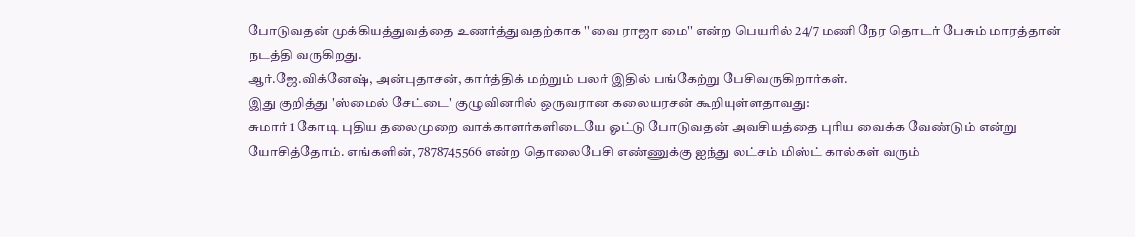போடுவதன் முக்கியத்துவத்தை உணர்த்துவதற்காக ''வை ராஜா மை'' என்ற பெயரில் 24/7 மணி நேர தொடர் பேசும் மாரத்தான் நடத்தி வருகிறது.
ஆர்.ஜே.விக்னேஷ், அன்புதாசன், கார்த்திக் மற்றும் பலர் இதில் பங்கேற்று பேசிவருகிறார்கள்.
இது குறித்து 'ஸ்மைல் சேட்டை' குழுவினரில் ஒருவரான கலையரசன் கூறியுள்ளதாவது:
சுமார் 1 கோடி புதிய தலைமுறை வாக்காளர்களிடையே ஓட்டு போடுவதன் அவசியத்தை புரிய வைக்க வேண்டும் என்று யோசித்தோம். எங்களின், 7878745566 என்ற தொலைபேசி எண்ணுக்கு ஐந்து லட்சம் மிஸ்ட் கால்கள் வரும்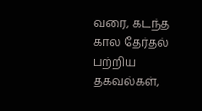வரை, கடந்த கால தேர்தல் பற்றிய தகவல்கள்,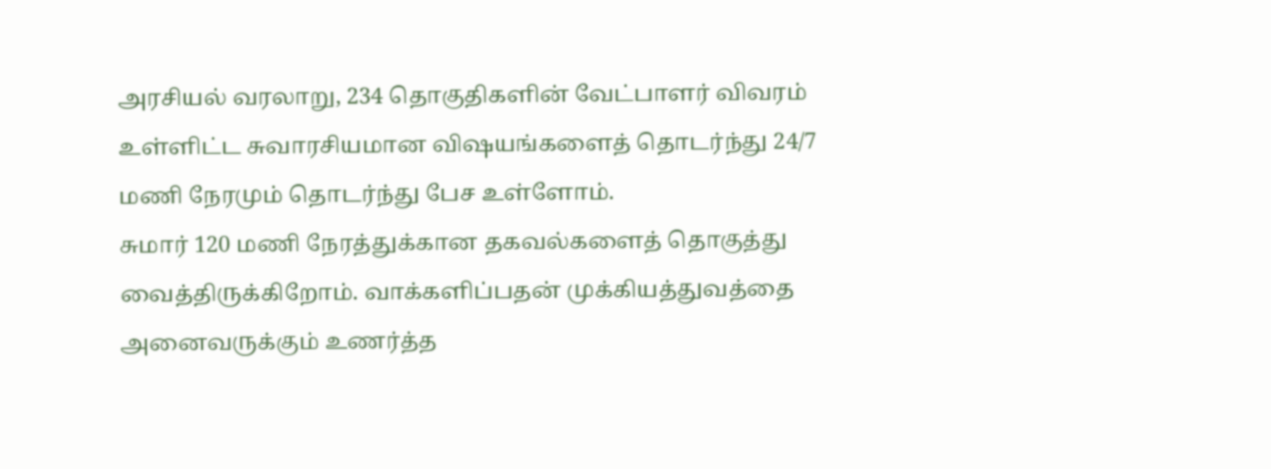அரசியல் வரலாறு, 234 தொகுதிகளின் வேட்பாளர் விவரம் உள்ளிட்ட சுவாரசியமான விஷயங்களைத் தொடர்ந்து 24/7 மணி நேரமும் தொடர்ந்து பேச உள்ளோம்.
சுமார் 120 மணி நேரத்துக்கான தகவல்களைத் தொகுத்து வைத்திருக்கிறோம். வாக்களிப்பதன் முக்கியத்துவத்தை அனைவருக்கும் உணர்த்த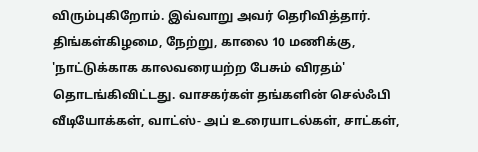விரும்புகிறோம். இவ்வாறு அவர் தெரிவித்தார்.
திங்கள்கிழமை, நேற்று, காலை 10 மணிக்கு, 'நாட்டுக்காக காலவரையற்ற பேசும் விரதம்' தொடங்கிவிட்டது. வாசகர்கள் தங்களின் செல்ஃபி வீடியோக்கள், வாட்ஸ்- அப் உரையாடல்கள், சாட்கள்,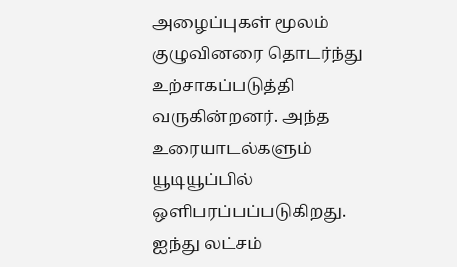அழைப்புகள் மூலம் குழுவினரை தொடர்ந்து உற்சாகப்படுத்தி வருகின்றனர். அந்த உரையாடல்களும் யூடியூப்பில் ஒளிபரப்பப்படுகிறது.
ஐந்து லட்சம்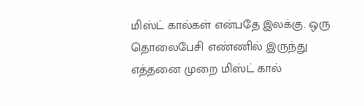மிஸ்ட் கால்கள் என்பதே இலக்கு. ஒரு தொலைபேசி எண்ணில் இருந்து எத்தனை முறை மிஸ்ட் கால்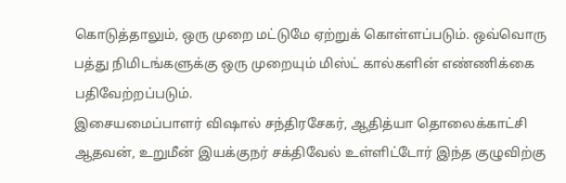கொடுத்தாலும், ஒரு முறை மட்டுமே ஏற்றுக் கொள்ளப்படும். ஒவ்வொரு பத்து நிமிடங்களுக்கு ஒரு முறையும் மிஸ்ட் கால்களின் எண்ணிக்கை பதிவேற்றப்படும்.
இசையமைப்பாளர் விஷால் சந்திரசேகர், ஆதித்யா தொலைக்காட்சி ஆதவன், உறுமீன் இயக்குநர் சக்திவேல் உள்ளிட்டோர் இந்த குழுவிற்கு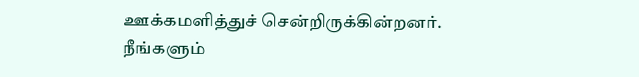ஊக்கமளித்துச் சென்றிருக்கின்றனர்.
நீங்களும்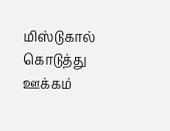மிஸ்டுகால் கொடுத்து ஊக்கம்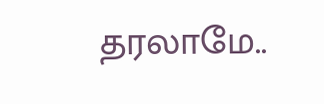தரலாமே..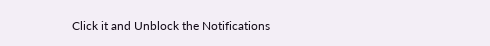Click it and Unblock the Notifications